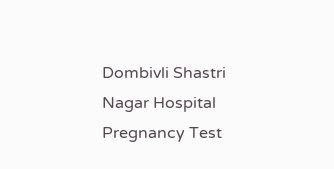Dombivli Shastri Nagar Hospital Pregnancy Test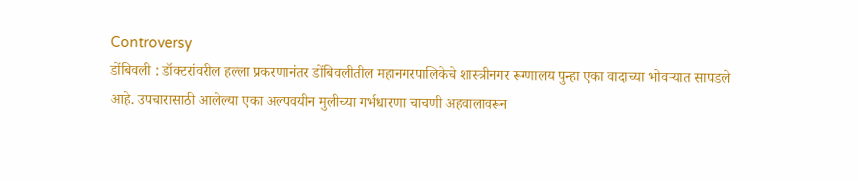Controversy
डोंबिवली : डॉक्टरांवरील हल्ला प्रकरणानंतर डोंबिवलीतील महानगरपालिकेचे शास्त्रीनगर रूग्णालय पुन्हा एका वादाच्या भोवऱ्यात सापडले आहे. उपचारासाठी आलेल्या एका अल्पवयीन मुलीच्या गर्भधारणा चाचणी अहवालावरून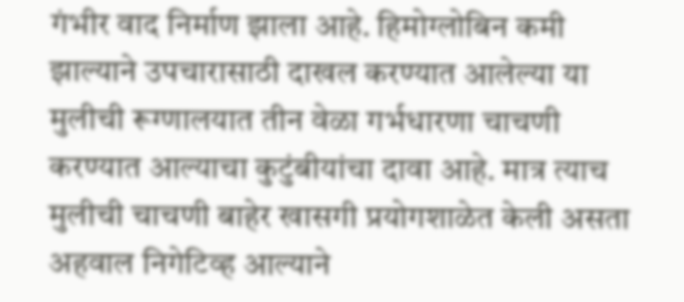गंभीर वाद निर्माण झाला आहे. हिमोग्लोबिन कमी झाल्याने उपचारासाठी दाखल करण्यात आलेल्या या मुलीची रूग्णालयात तीन वेळा गर्भधारणा चाचणी करण्यात आल्याचा कुटुंबीयांचा दावा आहे. मात्र त्याच मुलीची चाचणी बाहेर खासगी प्रयोगशाळेत केली असता अहवाल निगेटिव्ह आल्याने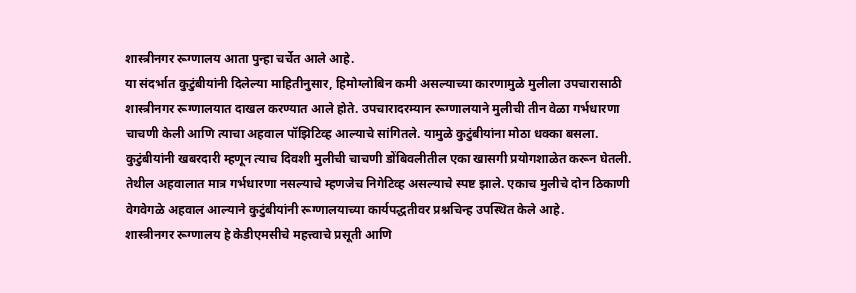शास्त्रीनगर रूग्णालय आता पुन्हा चर्चेत आले आहे.
या संदर्भात कुटुंबीयांनी दिलेल्या माहितीनुसार, हिमोग्लोबिन कमी असल्याच्या कारणामुळे मुलीला उपचारासाठी शास्त्रीनगर रूग्णालयात दाखल करण्यात आले होते. उपचारादरम्यान रूग्णालयाने मुलीची तीन वेळा गर्भधारणा चाचणी केली आणि त्याचा अहवाल पॉझिटिव्ह आल्याचे सांगितले. यामुळे कुटुंबीयांना मोठा धक्का बसला.
कुटुंबीयांनी खबरदारी म्हणून त्याच दिवशी मुलीची चाचणी डोंबिवलीतील एका खासगी प्रयोगशाळेत करून घेतली. तेथील अहवालात मात्र गर्भधारणा नसल्याचे म्हणजेच निगेटिव्ह असल्याचे स्पष्ट झाले. एकाच मुलीचे दोन ठिकाणी वेगवेगळे अहवाल आल्याने कुटुंबीयांनी रूग्णालयाच्या कार्यपद्धतीवर प्रश्नचिन्ह उपस्थित केले आहे.
शास्त्रीनगर रूग्णालय हे केडीएमसीचे महत्त्वाचे प्रसूती आणि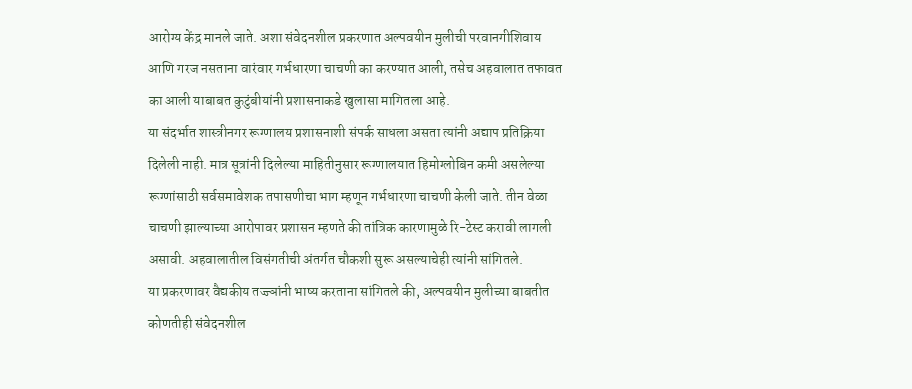आरोग्य केंद्र मानले जाते. अशा संवेदनशील प्रकरणात अल्पवयीन मुलीची परवानगीशिवाय आणि गरज नसताना वारंवार गर्भधारणा चाचणी का करण्यात आली, तसेच अहवालात तफावत का आली याबाबत कुटुंबीयांनी प्रशासनाकडे खुलासा मागितला आहे.
या संदर्भात शास्त्रीनगर रूग्णालय प्रशासनाशी संपर्क साधला असता त्यांनी अद्याप प्रतिक्रिया दिलेली नाही. मात्र सूत्रांनी दिलेल्या माहितीनुसार रूग्णालयात हिमोग्लोबिन कमी असलेल्या रूग्णांसाठी सर्वसमावेशक तपासणीचा भाग म्हणून गर्भधारणा चाचणी केली जाते. तीन वेळा चाचणी झाल्याच्या आरोपावर प्रशासन म्हणते की तांत्रिक कारणामुळे रि-टेस्ट करावी लागली असावी. अहवालातील विसंगतीची अंतर्गत चौकशी सुरू असल्याचेही त्यांनी सांगितले.
या प्रकरणावर वैद्यकीय तज्ज्ञांनी भाष्य करताना सांगितले की, अल्पवयीन मुलीच्या बाबतीत कोणतीही संवेदनशील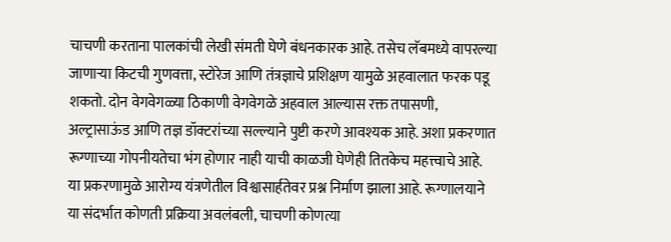चाचणी करताना पालकांची लेखी संमती घेणे बंधनकारक आहे. तसेच लॅबमध्ये वापरल्या जाणाऱ्या किटची गुणवत्ता, स्टोरेज आणि तंत्रज्ञाचे प्रशिक्षण यामुळे अहवालात फरक पडू शकतो. दोन वेगवेगळ्या ठिकाणी वेगवेगळे अहवाल आल्यास रक्त तपासणी, अल्ट्रासाऊंड आणि तज्ञ डॉक्टरांच्या सल्ल्याने पुष्टी करणे आवश्यक आहे. अशा प्रकरणात रूग्णाच्या गोपनीयतेचा भंग होणार नाही याची काळजी घेणेही तितकेच महत्त्वाचे आहे.
या प्रकरणामुळे आरोग्य यंत्रणेतील विश्वासार्हतेवर प्रश्न निर्माण झाला आहे. रूग्णालयाने या संदर्भात कोणती प्रक्रिया अवलंबली, चाचणी कोणत्या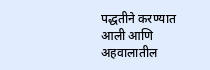पद्धतीने करण्यात आली आणि अहवालातील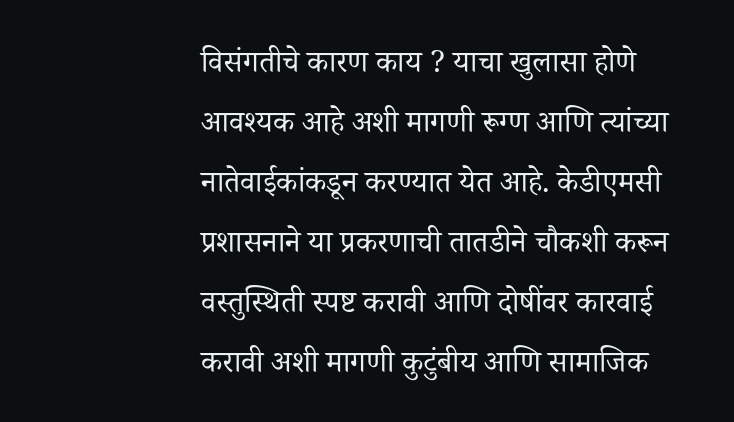विसंगतीचे कारण काय ? याचा खुलासा होणे आवश्यक आहे अशी मागणी रूग्ण आणि त्यांच्या नातेवाईकांकडून करण्यात येत आहे. केडीएमसी प्रशासनाने या प्रकरणाची तातडीने चौकशी करून वस्तुस्थिती स्पष्ट करावी आणि दोषींवर कारवाई करावी अशी मागणी कुटुंबीय आणि सामाजिक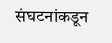संघटनांकडून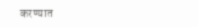करण्यात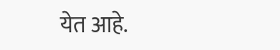येत आहे.